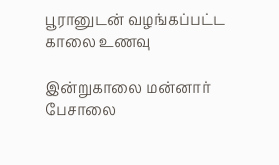பூரானுடன் வழங்கப்பட்ட காலை உணவு

இன்றுகாலை மன்னார் பேசாலை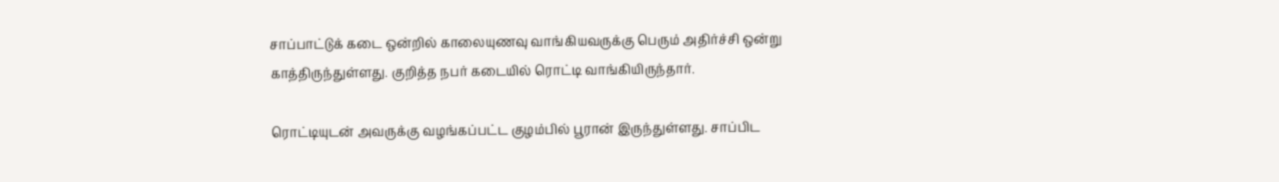சாப்பாட்டுக் கடை ஒன்றில் காலையுணவு வாங்கியவருக்கு பெரும் அதிர்ச்சி ஒன்று காத்திருந்துள்ளது. குறித்த நபர் கடையில் ரொட்டி வாங்கியிருந்தார்.

ரொட்டியுடன் அவருக்கு வழங்கப்பட்ட குழம்பில் பூரான் இருந்துள்ளது. சாப்பிட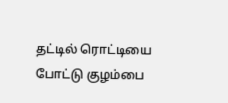தட்டில் ரொட்டியை போட்டு குழம்பை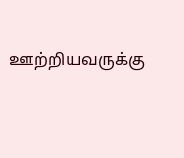ஊற்றியவருக்கு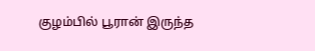குழம்பில் பூரான் இருந்த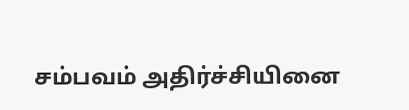சம்பவம் அதிர்ச்சியினை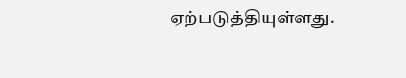ஏற்படுத்தியுள்ளது.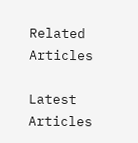Related Articles

Latest Articles